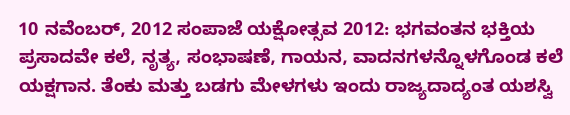10 ನವೆಂಬರ್, 2012 ಸಂಪಾಜೆ ಯಕ್ಷೋತ್ಸವ 2012: ಭಗವಂತನ ಭಕ್ತಿಯ ಪ್ರಸಾದವೇ ಕಲೆ, ನೃತ್ಯ, ಸಂಭಾಷಣೆ, ಗಾಯನ, ವಾದನಗಳನ್ನೊಳಗೊಂಡ ಕಲೆ ಯಕ್ಷಗಾನ. ತೆಂಕು ಮತ್ತು ಬಡಗು ಮೇಳಗಳು ಇಂದು ರಾಜ್ಯದಾದ್ಯಂತ ಯಶಸ್ವಿ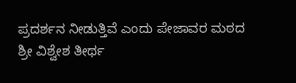ಪ್ರದರ್ಶನ ನೀಡುತ್ತಿವೆ ಎಂದು ಪೇಜಾವರ ಮಠದ ಶ್ರೀ ವಿಶ್ವೇಶ ತೀರ್ಥ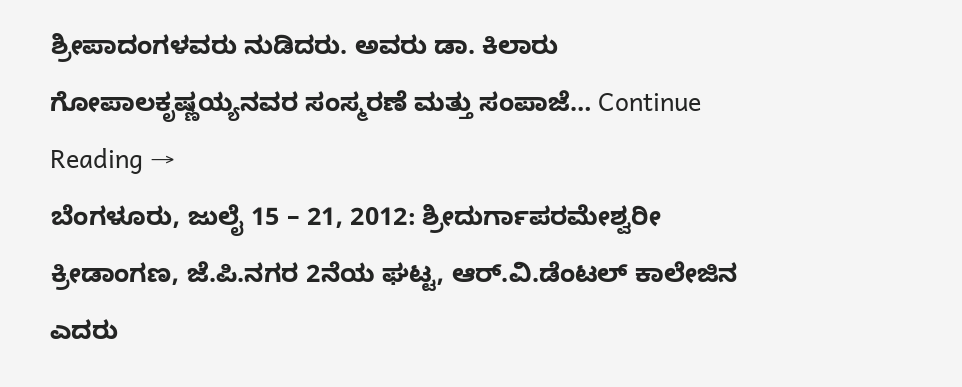ಶ್ರೀಪಾದಂಗಳವರು ನುಡಿದರು. ಅವರು ಡಾ. ಕಿಲಾರು ಗೋಪಾಲಕೃಷ್ಣಯ್ಯನವರ ಸಂಸ್ಮರಣೆ ಮತ್ತು ಸಂಪಾಜೆ… Continue Reading →
ಬೆಂಗಳೂರು, ಜುಲೈ 15 – 21, 2012: ಶ್ರೀದುರ್ಗಾಪರಮೇಶ್ವರೀ ಕ್ರೀಡಾಂಗಣ, ಜೆ.ಪಿ.ನಗರ 2ನೆಯ ಘಟ್ಟ, ಆರ್.ವಿ.ಡೆಂಟಲ್ ಕಾಲೇಜಿನ ಎದರು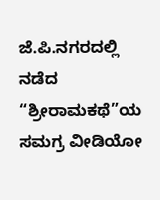ಜೆ.ಪಿ.ನಗರದಲ್ಲಿ ನಡೆದ “ಶ್ರೀರಾಮಕಥೆ”ಯ ಸಮಗ್ರ ವೀಡಿಯೋ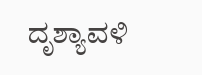ದೃಶ್ಯಾವಳಿ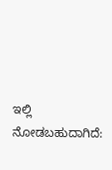ಇಲ್ಲಿ ನೋಡಬಹುದಾಗಿದೆ: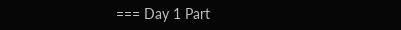=== Day 1 Part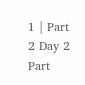1 | Part 2 Day 2 Part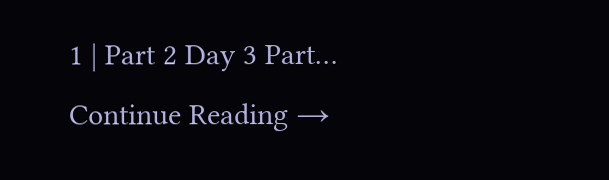1 | Part 2 Day 3 Part… Continue Reading →